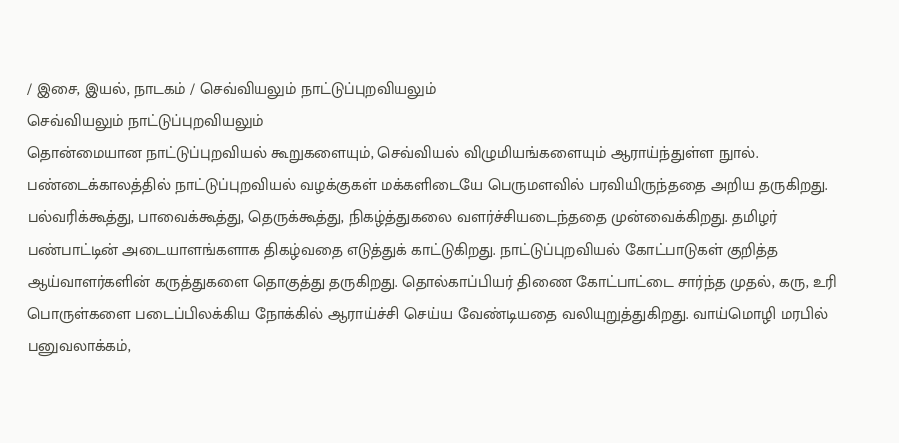/ இசை, இயல், நாடகம் / செவ்வியலும் நாட்டுப்புறவியலும்
செவ்வியலும் நாட்டுப்புறவியலும்
தொன்மையான நாட்டுப்புறவியல் கூறுகளையும், செவ்வியல் விழுமியங்களையும் ஆராய்ந்துள்ள நுால். பண்டைக்காலத்தில் நாட்டுப்புறவியல் வழக்குகள் மக்களிடையே பெருமளவில் பரவியிருந்ததை அறிய தருகிறது. பல்வரிக்கூத்து, பாவைக்கூத்து, தெருக்கூத்து, நிகழ்த்துகலை வளர்ச்சியடைந்ததை முன்வைக்கிறது. தமிழர் பண்பாட்டின் அடையாளங்களாக திகழ்வதை எடுத்துக் காட்டுகிறது. நாட்டுப்புறவியல் கோட்பாடுகள் குறித்த ஆய்வாளர்களின் கருத்துகளை தொகுத்து தருகிறது. தொல்காப்பியர் திணை கோட்பாட்டை சார்ந்த முதல், கரு, உரி பொருள்களை படைப்பிலக்கிய நோக்கில் ஆராய்ச்சி செய்ய வேண்டியதை வலியுறுத்துகிறது. வாய்மொழி மரபில் பனுவலாக்கம்,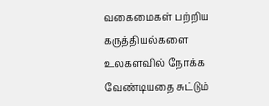வகைமைகள் பற்றிய கருத்தியல்களை உலகளவில் நோக்க வேண்டியதை சுட்டும்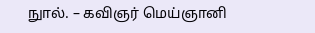நுால். – கவிஞர் மெய்ஞானி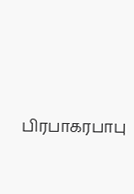பிரபாகரபாபு